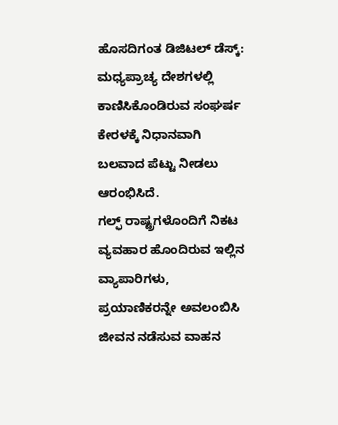ಹೊಸದಿಗಂತ ಡಿಜಿಟಲ್ ಡೆಸ್ಕ್:
ಮಧ್ಯಪ್ರಾಚ್ಯ ದೇಶಗಳಲ್ಲಿ ಕಾಣಿಸಿಕೊಂಡಿರುವ ಸಂಘರ್ಷ ಕೇರಳಕ್ಕೆ ನಿಧಾನವಾಗಿ ಬಲವಾದ ಪೆಟ್ಟು ನೀಡಲು ಆರಂಭಿಸಿದೆ.
ಗಲ್ಫ್ ರಾಷ್ಟ್ರಗಳೊಂದಿಗೆ ನಿಕಟ ವ್ಯವಹಾರ ಹೊಂದಿರುವ ಇಲ್ಲಿನ ವ್ಯಾಪಾರಿಗಳು, ಪ್ರಯಾಣಿಕರನ್ನೇ ಅವಲಂಬಿಸಿ ಜೀವನ ನಡೆಸುವ ವಾಹನ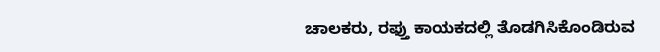ಚಾಲಕರು, ರಫ್ತು ಕಾಯಕದಲ್ಲಿ ತೊಡಗಿಸಿಕೊಂಡಿರುವ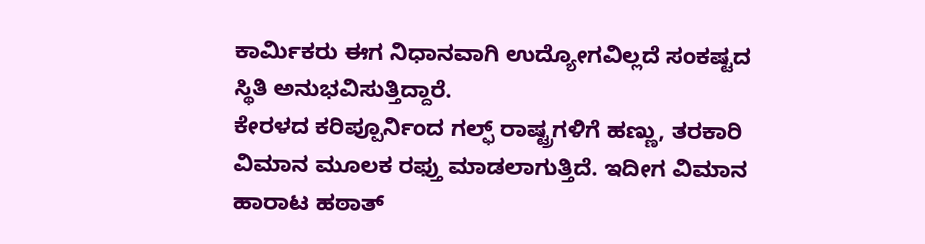ಕಾರ್ಮಿಕರು ಈಗ ನಿಧಾನವಾಗಿ ಉದ್ಯೋಗವಿಲ್ಲದೆ ಸಂಕಷ್ಟದ ಸ್ಥಿತಿ ಅನುಭವಿಸುತ್ತಿದ್ದಾರೆ.
ಕೇರಳದ ಕರಿಪ್ಪೂರ್ನಿಂದ ಗಲ್ಫ್ ರಾಷ್ಟ್ರಗಳಿಗೆ ಹಣ್ಣು, ತರಕಾರಿ ವಿಮಾನ ಮೂಲಕ ರಫ್ತು ಮಾಡಲಾಗುತ್ತಿದೆ. ಇದೀಗ ವಿಮಾನ ಹಾರಾಟ ಹಠಾತ್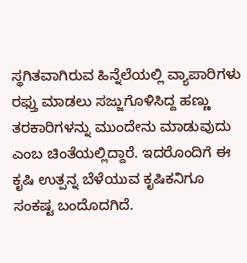ಸ್ಥಗಿತವಾಗಿರುವ ಹಿನ್ನೆಲೆಯಲ್ಲಿ ವ್ಯಾಪಾರಿಗಳು ರಫ್ತು ಮಾಡಲು ಸಜ್ಜುಗೊಳಿಸಿದ್ದ ಹಣ್ಣು ತರಕಾರಿಗಳನ್ನು ಮುಂದೇನು ಮಾಡುವುದು ಎಂಬ ಚಿಂತೆಯಲ್ಲಿದ್ದಾರೆ. ಇದರೊಂದಿಗೆ ಈ ಕೃಷಿ ಉತ್ಪನ್ನ ಬೆಳೆಯುವ ಕೃಷಿಕನಿಗೂ ಸಂಕಷ್ಟ ಬಂದೊದಗಿದೆ.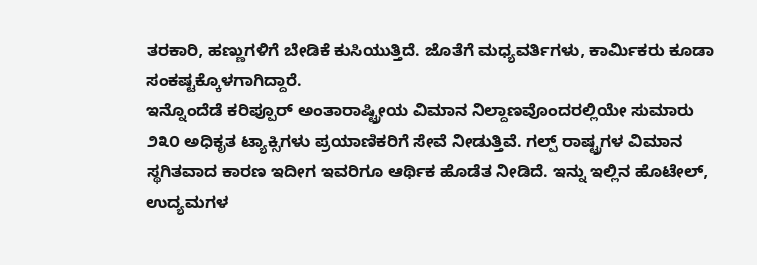ತರಕಾರಿ, ಹಣ್ಣುಗಳಿಗೆ ಬೇಡಿಕೆ ಕುಸಿಯುತ್ತಿದೆ. ಜೊತೆಗೆ ಮಧ್ಯವರ್ತಿಗಳು, ಕಾರ್ಮಿಕರು ಕೂಡಾ ಸಂಕಷ್ಟಕ್ಕೊಳಗಾಗಿದ್ದಾರೆ.
ಇನ್ನೊಂದೆಡೆ ಕರಿಪ್ಪೂರ್ ಅಂತಾರಾಷ್ಟ್ರೀಯ ವಿಮಾನ ನಿಲ್ದಾಣವೊಂದರಲ್ಲಿಯೇ ಸುಮಾರು ೨೩೦ ಅಧಿಕೃತ ಟ್ಯಾಕ್ಸಿಗಳು ಪ್ರಯಾಣಿಕರಿಗೆ ಸೇವೆ ನೀಡುತ್ತಿವೆ. ಗಲ್ಪ್ ರಾಷ್ಟ್ರಗಳ ವಿಮಾನ ಸ್ಥಗಿತವಾದ ಕಾರಣ ಇದೀಗ ಇವರಿಗೂ ಆರ್ಥಿಕ ಹೊಡೆತ ನೀಡಿದೆ. ಇನ್ನು ಇಲ್ಲಿನ ಹೊಟೇಲ್, ಉದ್ಯಮಗಳ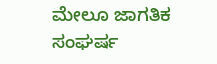ಮೇಲೂ ಜಾಗತಿಕ ಸಂಘರ್ಷ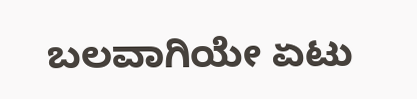ಬಲವಾಗಿಯೇ ಏಟು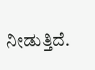ನೀಡುತ್ತಿದೆ.